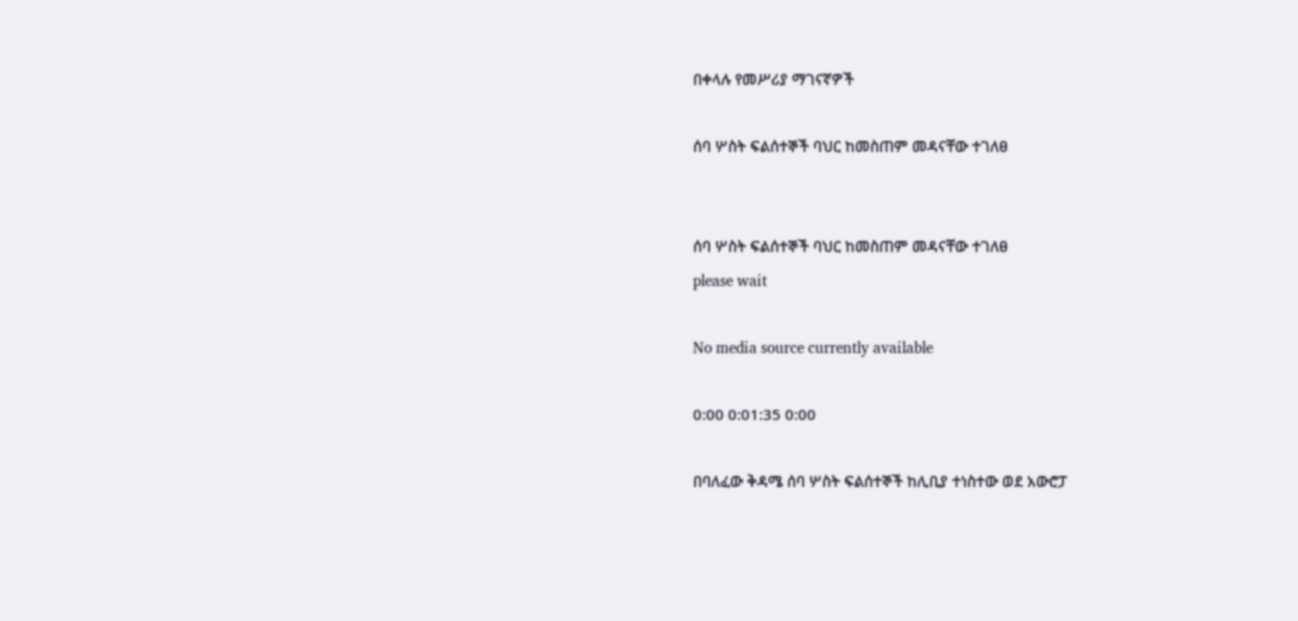በቀላሉ የመሥሪያ ማገናኛዎች

ሰባ ሦስት ፍልሰተኞች ባህር ከመስጠም መዳናቸው ተገለፀ


ሰባ ሦስት ፍልሰተኞች ባህር ከመስጠም መዳናቸው ተገለፀ
please wait

No media source currently available

0:00 0:01:35 0:00

በባለፈው ቅዳሜ ሰባ ሦስት ፍልሰተኞች ከሊቢያ ተነስተው ወደ አውሮፓ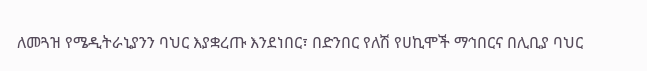ለመጓዝ የሜዲትራኒያንን ባህር እያቋረጡ እንደነበር፣ በድንበር የለሽ የሀኪሞች ማኅበርና በሊቢያ ባህር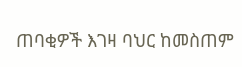ጠባቂዎች እገዛ ባህር ከመስጠም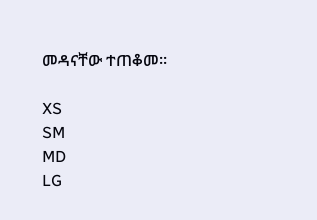መዳናቸው ተጠቆመ፡፡

XS
SM
MD
LG